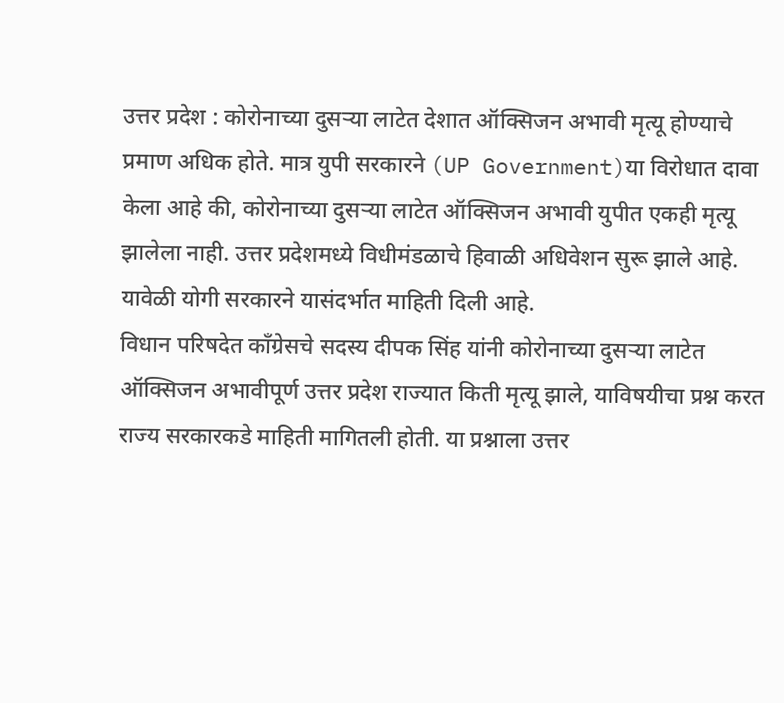उत्तर प्रदेश : कोरोनाच्या दुसऱ्या लाटेत देशात ऑक्सिजन अभावी मृत्यू होण्याचे प्रमाण अधिक होते. मात्र युपी सरकारने (UP Government)या विरोधात दावा केला आहे की, कोरोनाच्या दुसऱ्या लाटेत ऑक्सिजन अभावी युपीत एकही मृत्यू झालेला नाही. उत्तर प्रदेशमध्ये विधीमंडळाचे हिवाळी अधिवेशन सुरू झाले आहे. यावेळी योगी सरकारने यासंदर्भात माहिती दिली आहे.
विधान परिषदेत काँग्रेसचे सदस्य दीपक सिंह यांनी कोरोनाच्या दुसऱ्या लाटेत ऑक्सिजन अभावीपूर्ण उत्तर प्रदेश राज्यात किती मृत्यू झाले, याविषयीचा प्रश्न करत राज्य सरकारकडे माहिती मागितली होती. या प्रश्नाला उत्तर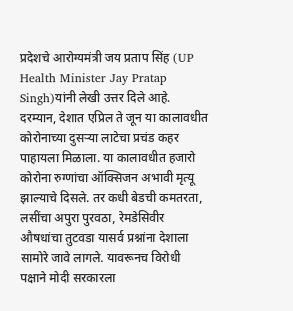प्रदेशचे आरोग्यमंत्री जय प्रताप सिंह (UP Health Minister Jay Pratap Singh)यांनी लेखी उत्तर दिले आहे.
दरम्यान, देशात एप्रिल ते जून या कालावधीत कोरोनाच्या दुसऱ्या लाटेचा प्रचंड कहर पाहायला मिळाला. या कालावधीत हजारो कोरोना रुग्णांचा ऑक्सिजन अभावी मृत्यू झाल्याचे दिसले. तर कधी बेडची कमतरता, लसींचा अपुरा पुरवठा, रेमडेसिवीर औषधांचा तुटवडा यासर्व प्रश्नांना देशाला सामोरे जावे लागले. यावरूनच विरोधी पक्षाने मोदी सरकारला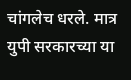चांगलेच धरले. मात्र युपी सरकारच्या या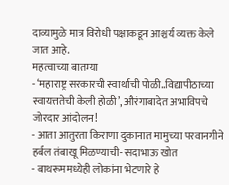दाव्यामुळे मात्र विरोधी पक्षाकडून आश्चर्य व्यक्त केले जात आहे.
महत्वाच्या बातम्या
- ‘महाराष्ट्र सरकारची स्वार्थाची पोळी..विद्यापीठाच्या स्वायत्ततेची केली होळी’, औरंगाबादेत अभाविपचे जोरदार आंदोलन!
- आता आतुरता किराणा दुकानात मामुच्या परवानगीने हर्बल तंबाखू मिळण्याची- सदाभाऊ खोत
- बाथरूममध्येही लोकांना भेटणारे हे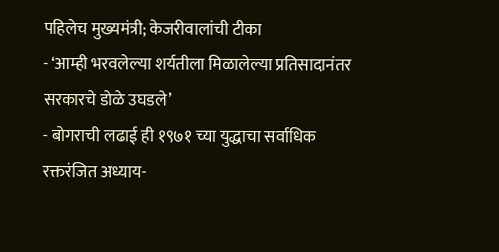पहिलेच मुख्यमंत्री; केजरीवालांची टीका
- ‘आम्ही भरवलेल्या शर्यतीला मिळालेल्या प्रतिसादानंतर सरकारचे डोळे उघडले’
- बोगराची लढाई ही १९७१ च्या युद्धाचा सर्वाधिक रक्तरंजित अध्याय-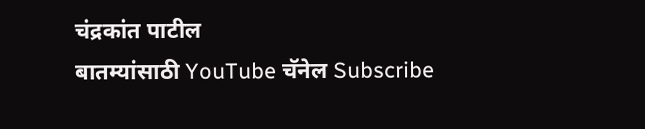चंद्रकांत पाटील
बातम्यांसाठी YouTube चॅनेल Subscribe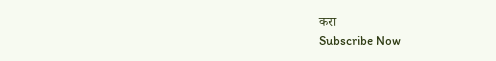करा
Subscribe Now